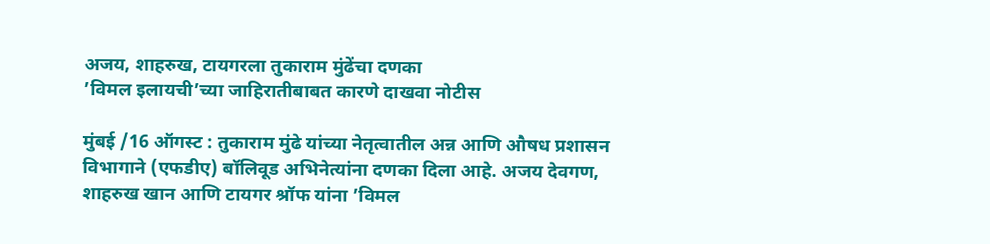अजय, शाहरुख, टायगरला तुकाराम मुंढेंचा दणका
’विमल इलायची’च्या जाहिरातीबाबत कारणे दाखवा नोटीस

मुंबई /16 ऑगस्ट : तुकाराम मुंढे यांच्या नेतृत्वातील अन्न आणि औषध प्रशासन विभागाने (एफडीए) बॉलिवूड अभिनेत्यांना दणका दिला आहे. अजय देवगण, शाहरुख खान आणि टायगर श्रॉफ यांना ’विमल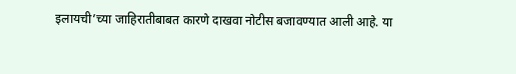इलायची’च्या जाहिरातीबाबत कारणे दाखवा नोटीस बजावण्यात आली आहे. या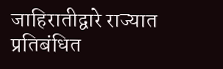जाहिरातीद्वारे राज्यात प्रतिबंधित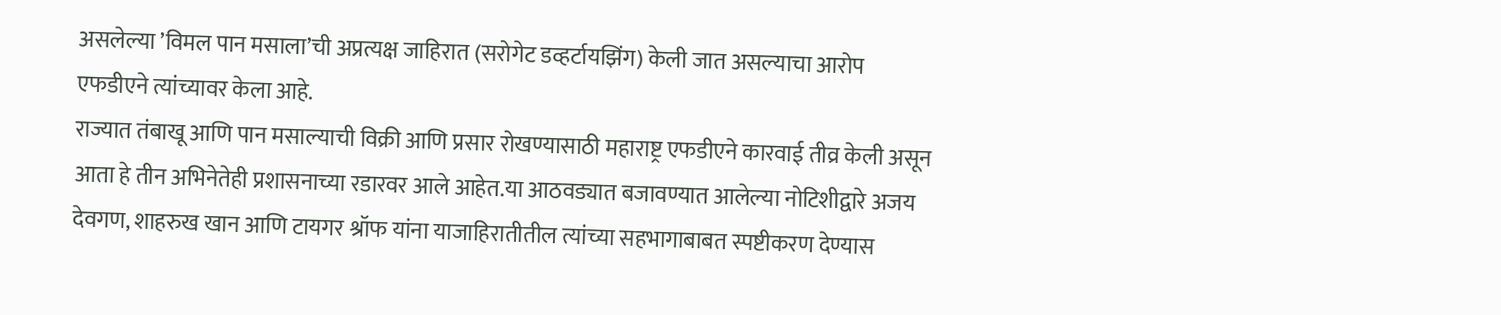असलेल्या ’विमल पान मसाला’ची अप्रत्यक्ष जाहिरात (सरोगेट डव्हर्टायझिंग) केली जात असल्याचा आरोप एफडीएने त्यांच्यावर केला आहे.
राज्यात तंबाखू आणि पान मसाल्याची विक्री आणि प्रसार रोखण्यासाठी महाराष्ट्र एफडीएने कारवाई तीव्र केली असून आता हे तीन अभिनेतेही प्रशासनाच्या रडारवर आले आहेत.या आठवड्यात बजावण्यात आलेल्या नोटिशीद्वारे अजय देवगण, शाहरुख खान आणि टायगर श्रॉफ यांना याजाहिरातीतील त्यांच्या सहभागाबाबत स्पष्टीकरण देण्यास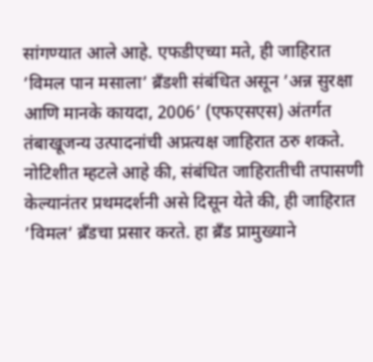सांगण्यात आले आहे. एफडीएच्या मते, ही जाहिरात ’विमल पान मसाला’ ब्रँडशी संबंधित असून ’अन्न सुरक्षा आणि मानके कायदा, 2006’ (एफएसएस) अंतर्गत तंबाखूजन्य उत्पादनांची अप्रत्यक्ष जाहिरात ठरु शकते.
नोटिशीत म्हटले आहे की, संबंधित जाहिरातीची तपासणी केल्यानंतर प्रथमदर्शनी असे दिसून येते की, ही जाहिरात ’विमल’ ब्रँडचा प्रसार करते. हा ब्रँड प्रामुख्याने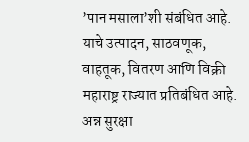’पान मसाला’शी संबंधित आहे. याचे उत्पादन, साठवणूक, वाहतूक, वितरण आणि विक्री महाराष्ट्र राज्यात प्रतिबंधित आहे. अन्न सुरक्षा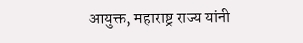आयुक्त, महाराष्ट्र राज्य यांनी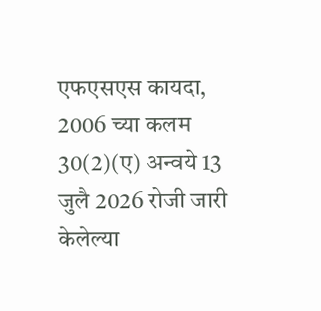एफएसएस कायदा, 2006 च्या कलम 30(2)(ए) अन्वये 13 जुलै 2026 रोजी जारी केलेल्या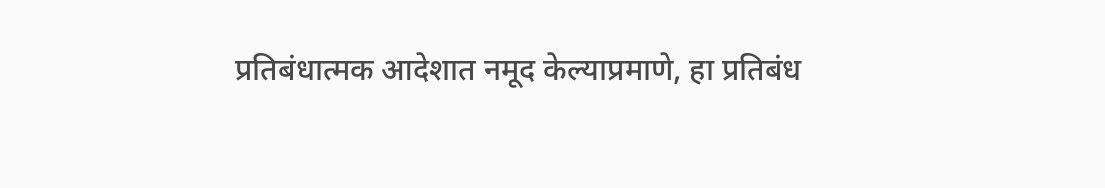प्रतिबंधात्मक आदेशात नमूद केल्याप्रमाणे, हा प्रतिबंध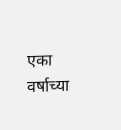एका वर्षाच्या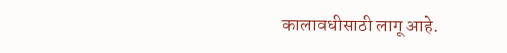कालावधीसाठी लागू आहे.